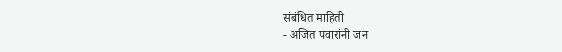संबंधित माहिती
- अजित पवारांनी जन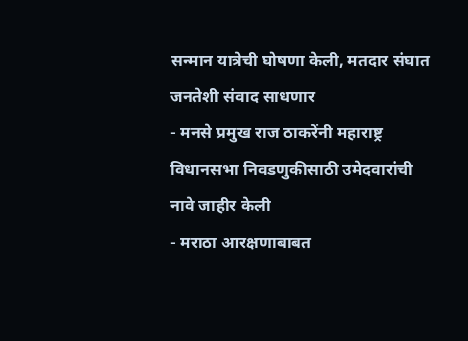सन्मान यात्रेची घोषणा केली, मतदार संघात जनतेशी संवाद साधणार
- मनसे प्रमुख राज ठाकरेंनी महाराष्ट्र विधानसभा निवडणुकीसाठी उमेदवारांची नावे जाहीर केली
- मराठा आरक्षणाबाबत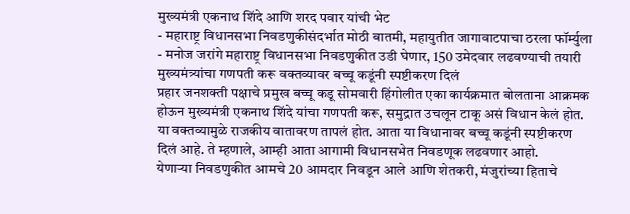मुख्यमंत्री एकनाथ शिंदे आणि शरद पवार यांची भेट
- महाराष्ट्र विधानसभा निवडणुकीसंदर्भात मोठी बातमी, महायुतीत जागावाटपाचा ठरला फॉर्म्युला
- मनोज जरांगे महाराष्ट्र विधानसभा निवडणुकीत उडी घेणार, 150 उमेदवार लढवण्याची तयारी
मुख्यमंत्र्यांचा गणपती करू वक्तव्यावर बच्चू कडूंनी स्पष्टीकरण दिलं
प्रहार जनशक्ती पक्षाचे प्रमुख बच्चू कडू सोमवारी हिंगोलीत एका कार्यक्रमात बोलताना आक्रमक होऊन मुख्यमंत्री एकनाथ शिंदे यांचा गणपती करू, समुद्रात उचलून टाकू असं विधान केलं होत. या वक्तव्यामुळे राजकीय वातावरण तापलं होत. आता या विधानावर बच्चू कडूंनी स्पष्टीकरण दिलं आहे. ते म्हणाले, आम्ही आता आगामी विधानसभेत निवडणूक लढवणार आहो.
येणाऱ्या निवडणुकीत आमचे 20 आमदार निवडून आले आणि शेतकरी, मंजुरांच्या हिताचे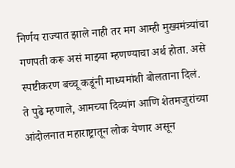निर्णय राज्यात झाले नाही तर मग आम्ही मुख्यमंत्र्यांचा गणपती करू असं माझ्या म्हणण्याचा अर्थ होता. असे स्पष्टीकरण बच्चू कडूंनी माध्यमांशी बोलताना दिलं.
ते पुढे म्हणाले, आमच्या दिव्यांग आणि शेतमजुरांच्या आंदोलनात महाराष्ट्रातून लोक येणार असून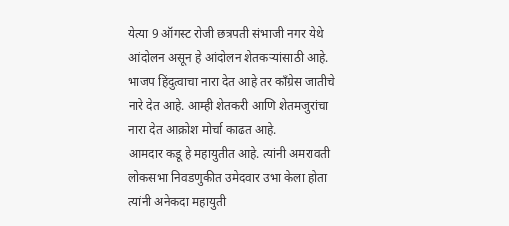येत्या 9 ऑगस्ट रोजी छत्रपती संभाजी नगर येथे आंदोलन असून हे आंदोलन शेतकऱ्यांसाठी आहे.
भाजप हिंदुत्वाचा नारा देत आहे तर काँग्रेस जातीचे नारे देत आहे. आम्ही शेतकरी आणि शेतमजुरांचा नारा देत आक्रोश मोर्चा काढत आहे.
आमदार कडू हे महायुतीत आहे. त्यांनी अमरावती लोकसभा निवडणुकीत उमेदवार उभा केला होता त्यांनी अनेकदा महायुती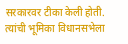सरकारवर टीका केली होती. त्यांची भूमिका विधानसभेला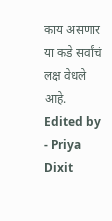काय असणार या कडे सर्वांचं लक्ष वेधले आहे.
Edited by - Priya Dixit